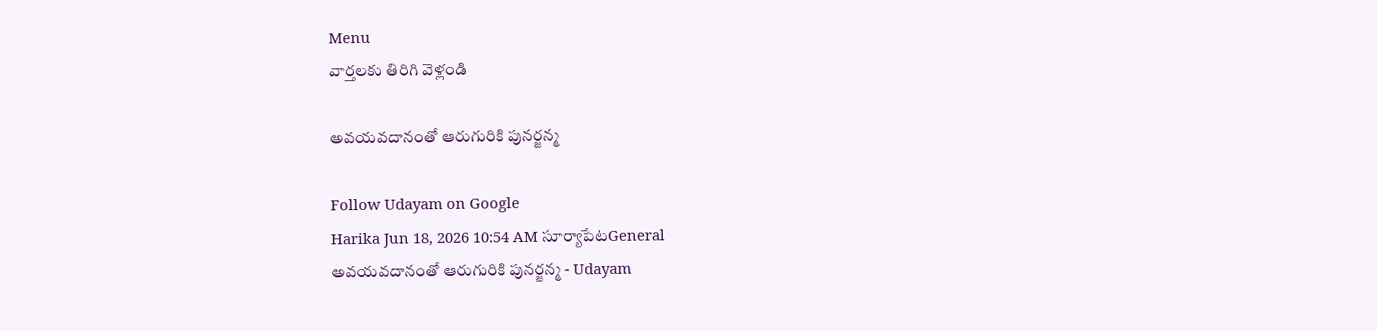Menu
వార్తలకు తిరిగి వెళ్లండి

అవయవదానంతో ఆరుగురికి పునర్జన్మ

Follow Udayam on Google
Harika Jun 18, 2026 10:54 AM సూర్యాపేటGeneral
అవయవదానంతో ఆరుగురికి పునర్జన్మ - Udayam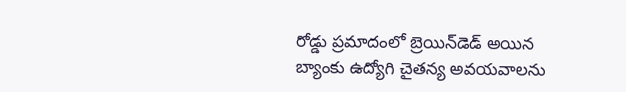రోడ్డు ప్రమాదంలో బ్రెయిన్‌డెడ్‌ అయిన బ్యాంకు ఉద్యోగి చైతన్య అవయవాలను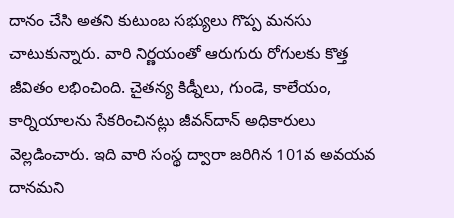దానం చేసి అతని కుటుంబ సభ్యులు గొప్ప మనసు చాటుకున్నారు. వారి నిర్ణయంతో ఆరుగురు రోగులకు కొత్త జీవితం లభించింది. చైతన్య కిడ్నీలు, గుండె, కాలేయం, కార్నియాలను సేకరించినట్లు జీవన్‌దాన్‌ అధికారులు వెల్లడించారు. ఇది వారి సంస్థ ద్వారా జరిగిన 101వ అవయవ దానమని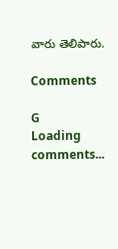వారు తెలిపారు.

Comments

G
Loading comments...